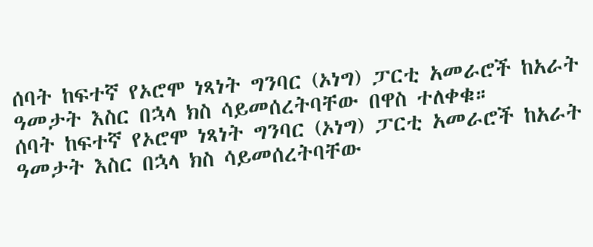ሰባት ከፍተኛ የኦሮሞ ነጻነት ግንባር (ኦነግ) ፓርቲ አመራሮች ከአራት ዓመታት እስር በኋላ ክስ ሳይመሰረትባቸው በዋስ ተለቀቁ።
ሰባት ከፍተኛ የኦሮሞ ነጻነት ግንባር (ኦነግ) ፓርቲ አመራሮች ከአራት ዓመታት እስር በኋላ ክስ ሳይመሰረትባቸው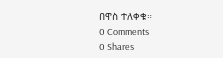በዋስ ተለቀቁ።
0 Comments
0 Shares